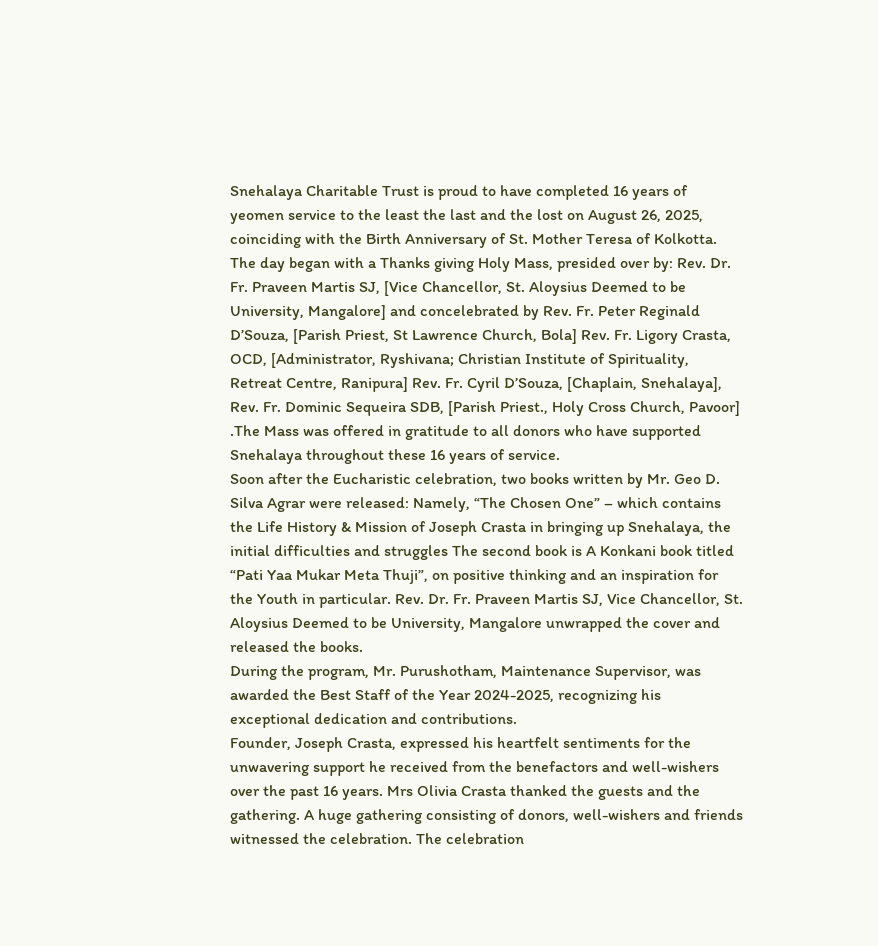Snehalaya Charitable Trust is proud to have completed 16 years of yeomen service to the least the last and the lost on August 26, 2025, coinciding with the Birth Anniversary of St. Mother Teresa of Kolkotta.
The day began with a Thanks giving Holy Mass, presided over by: Rev. Dr. Fr. Praveen Martis SJ, [Vice Chancellor, St. Aloysius Deemed to be University, Mangalore] and concelebrated by Rev. Fr. Peter Reginald D’Souza, [Parish Priest, St Lawrence Church, Bola] Rev. Fr. Ligory Crasta, OCD, [Administrator, Ryshivana; Christian Institute of Spirituality, Retreat Centre, Ranipura] Rev. Fr. Cyril D’Souza, [Chaplain, Snehalaya], Rev. Fr. Dominic Sequeira SDB, [Parish Priest., Holy Cross Church, Pavoor] .The Mass was offered in gratitude to all donors who have supported Snehalaya throughout these 16 years of service.
Soon after the Eucharistic celebration, two books written by Mr. Geo D. Silva Agrar were released: Namely, “The Chosen One” – which contains the Life History & Mission of Joseph Crasta in bringing up Snehalaya, the initial difficulties and struggles The second book is A Konkani book titled “Pati Yaa Mukar Meta Thuji”, on positive thinking and an inspiration for the Youth in particular. Rev. Dr. Fr. Praveen Martis SJ, Vice Chancellor, St. Aloysius Deemed to be University, Mangalore unwrapped the cover and released the books.
During the program, Mr. Purushotham, Maintenance Supervisor, was awarded the Best Staff of the Year 2024-2025, recognizing his exceptional dedication and contributions.
Founder, Joseph Crasta, expressed his heartfelt sentiments for the unwavering support he received from the benefactors and well-wishers over the past 16 years. Mrs Olivia Crasta thanked the guests and the gathering. A huge gathering consisting of donors, well-wishers and friends witnessed the celebration. The celebration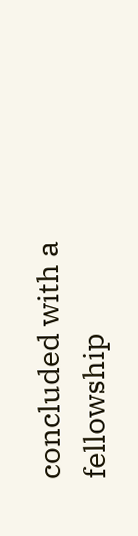concluded with a fellowship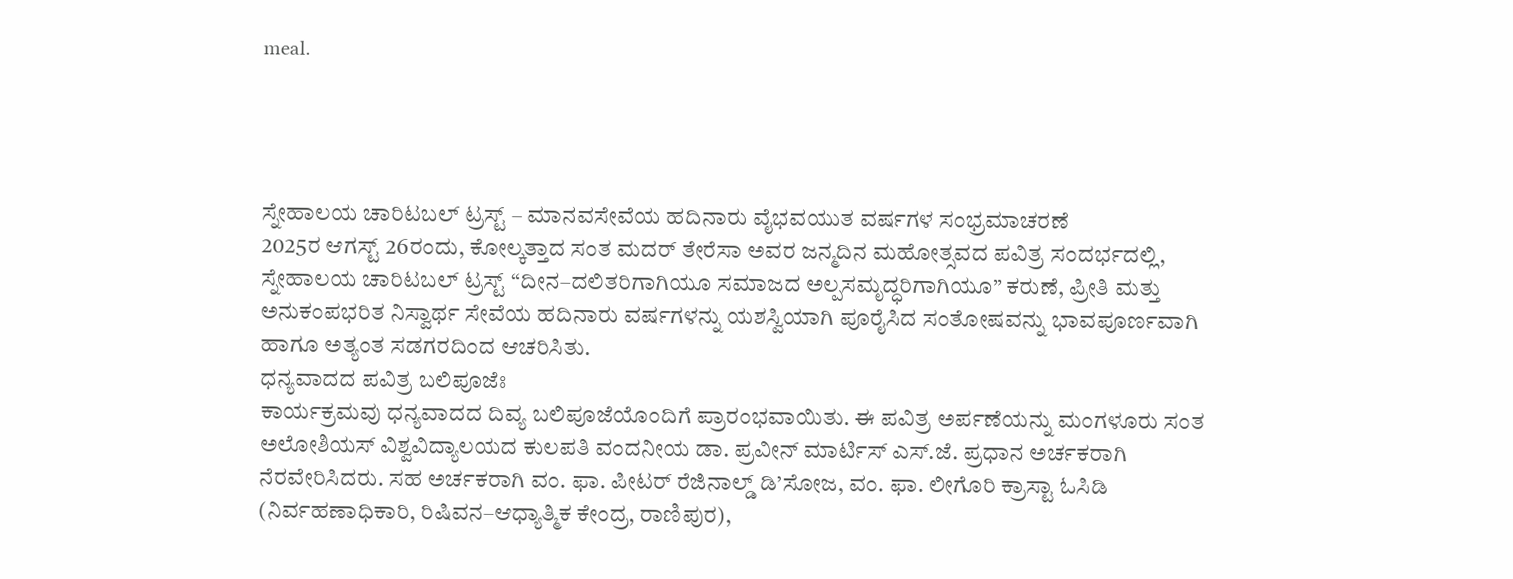meal.




ಸ್ನೇಹಾಲಯ ಚಾರಿಟಬಲ್ ಟ್ರಸ್ಟ್ – ಮಾನವಸೇವೆಯ ಹದಿನಾರು ವೈಭವಯುತ ವರ್ಷಗಳ ಸಂಭ್ರಮಾಚರಣೆ
2025ರ ಆಗಸ್ಟ್ 26ರಂದು, ಕೋಲ್ಕತ್ತಾದ ಸಂತ ಮದರ್ ತೇರೆಸಾ ಅವರ ಜನ್ಮದಿನ ಮಹೋತ್ಸವದ ಪವಿತ್ರ ಸಂದರ್ಭದಲ್ಲಿ, ಸ್ನೇಹಾಲಯ ಚಾರಿಟಬಲ್ ಟ್ರಸ್ಟ್ “ದೀನ–ದಲಿತರಿಗಾಗಿಯೂ ಸಮಾಜದ ಅಲ್ಪಸಮೃದ್ಧರಿಗಾಗಿಯೂ” ಕರುಣೆ, ಪ್ರೀತಿ ಮತ್ತು ಅನುಕಂಪಭರಿತ ನಿಸ್ವಾರ್ಥ ಸೇವೆಯ ಹದಿನಾರು ವರ್ಷಗಳನ್ನು ಯಶಸ್ವಿಯಾಗಿ ಪೂರೈಸಿದ ಸಂತೋಷವನ್ನು ಭಾವಪೂರ್ಣವಾಗಿ ಹಾಗೂ ಅತ್ಯಂತ ಸಡಗರದಿಂದ ಆಚರಿಸಿತು.
ಧನ್ಯವಾದದ ಪವಿತ್ರ ಬಲಿಪೂಜೆಃ
ಕಾರ್ಯಕ್ರಮವು ಧನ್ಯವಾದದ ದಿವ್ಯ ಬಲಿಪೂಜೆಯೊಂದಿಗೆ ಪ್ರಾರಂಭವಾಯಿತು. ಈ ಪವಿತ್ರ ಅರ್ಪಣೆಯನ್ನು ಮಂಗಳೂರು ಸಂತ ಅಲೋಶಿಯಸ್ ವಿಶ್ವವಿದ್ಯಾಲಯದ ಕುಲಪತಿ ವಂದನೀಯ ಡಾ. ಪ್ರವೀನ್ ಮಾರ್ಟಿಸ್ ಎಸ್.ಜೆ. ಪ್ರಧಾನ ಅರ್ಚಕರಾಗಿ ನೆರವೇರಿಸಿದರು. ಸಹ ಅರ್ಚಕರಾಗಿ ವಂ. ಫಾ. ಪೀಟರ್ ರೆಜಿನಾಲ್ಡ್ ಡಿ’ಸೋಜ, ವಂ. ಫಾ. ಲೀಗೊರಿ ಕ್ರಾಸ್ಟಾ ಓಸಿಡಿ (ನಿರ್ವಹಣಾಧಿಕಾರಿ, ರಿಷಿವನ–ಆಧ್ಯಾತ್ಮಿಕ ಕೇಂದ್ರ, ರಾಣಿಪುರ),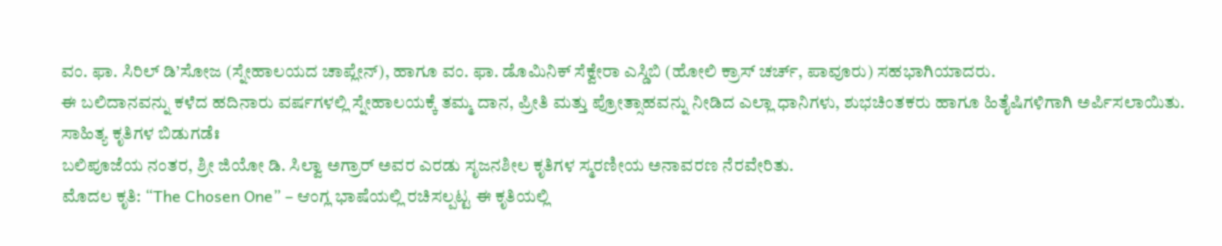ವಂ. ಫಾ. ಸಿರಿಲ್ ಡಿ’ಸೋಜ (ಸ್ನೇಹಾಲಯದ ಚಾಪ್ಲೇನ್), ಹಾಗೂ ವಂ. ಫಾ. ಡೊಮಿನಿಕ್ ಸೆಕ್ವೇರಾ ಎಸ್ಡಿಬಿ (ಹೋಲಿ ಕ್ರಾಸ್ ಚರ್ಚ್, ಪಾವೂರು) ಸಹಭಾಗಿಯಾದರು.
ಈ ಬಲಿದಾನವನ್ನು ಕಳೆದ ಹದಿನಾರು ವರ್ಷಗಳಲ್ಲಿ ಸ್ನೇಹಾಲಯಕ್ಕೆ ತಮ್ಮ ದಾನ, ಪ್ರೀತಿ ಮತ್ತು ಪ್ರೋತ್ಸಾಹವನ್ನು ನೀಡಿದ ಎಲ್ಲಾ ಧಾನಿಗಳು, ಶುಭಚಿಂತಕರು ಹಾಗೂ ಹಿತೈಷಿಗಳಿಗಾಗಿ ಅರ್ಪಿಸಲಾಯಿತು.
ಸಾಹಿತ್ಯ ಕೃತಿಗಳ ಬಿಡುಗಡೆಃ
ಬಲಿಪೂಜೆಯ ನಂತರ, ಶ್ರೀ ಜಿಯೋ ಡಿ. ಸಿಲ್ವಾ ಅಗ್ರಾರ್ ಅವರ ಎರಡು ಸೃಜನಶೀಲ ಕೃತಿಗಳ ಸ್ಮರಣೀಯ ಅನಾವರಣ ನೆರವೇರಿತು.
ಮೊದಲ ಕೃತಿ: “The Chosen One” – ಆಂಗ್ಲ ಭಾಷೆಯಲ್ಲಿ ರಚಿಸಲ್ಪಟ್ಟ ಈ ಕೃತಿಯಲ್ಲಿ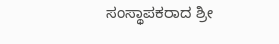ಸಂಸ್ಥಾಪಕರಾದ ಶ್ರೀ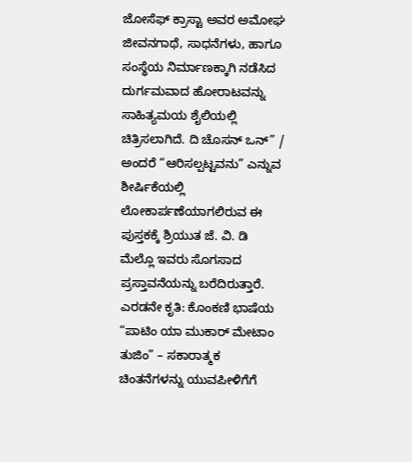ಜೋಸೆಫ್ ಕ್ರಾಸ್ಟಾ ಅವರ ಅಮೋಘ ಜೀವನಗಾಥೆ, ಸಾಧನೆಗಳು, ಹಾಗೂ ಸಂಸ್ಥೆಯ ನಿರ್ಮಾಣಕ್ಕಾಗಿ ನಡೆಸಿದ ದುರ್ಗಮವಾದ ಹೋರಾಟವನ್ನು ಸಾಹಿತ್ಯಮಯ ಶೈಲಿಯಲ್ಲಿ ಚಿತ್ರಿಸಲಾಗಿದೆ. ದಿ ಚೊಸನ್ ಒನ್” / ಅಂದರೆ “ಆರಿಸಲ್ಪಟ್ಟವನು” ಎನ್ನುವ ಶೀರ್ಷಿಕೆಯಲ್ಲಿ ಲೋಕಾರ್ಪಣೆಯಾಗಲಿರುವ ಈ ಪುಸ್ತಕಕ್ಕೆ ಶ್ರಿಯುತ ಜೆ. ವಿ. ಡಿ ಮೆಲ್ಲೊ ಇವರು ಸೊಗಸಾದ ಪ್ರಸ್ತಾವನೆಯನ್ನು ಬರೆದಿರುತ್ತಾರೆ.
ಎರಡನೇ ಕೃತಿ: ಕೊಂಕಣಿ ಭಾಷೆಯ “ಪಾಟಿಂ ಯಾ ಮುಕಾರ್ ಮೇಟಾಂ ತುಜಿಂ” – ಸಕಾರಾತ್ಮಕ ಚಿಂತನೆಗಳನ್ನು ಯುವಪೀಳಿಗೆಗೆ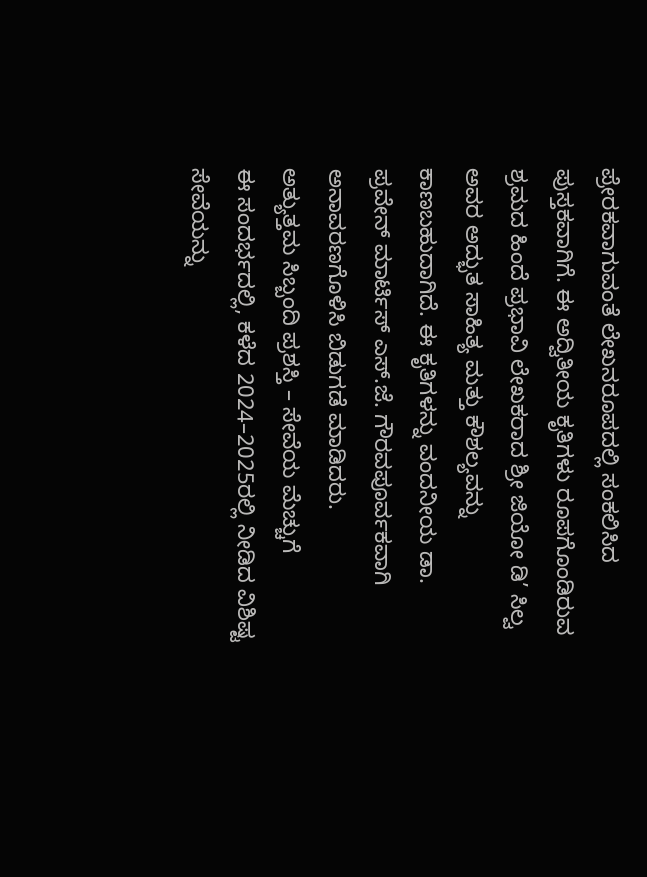ಪ್ರೇರಕವಾಗುವಂತೆ ಲೇಖನರೂಪದಲ್ಲಿ ಸಂಕಲಿಸಿದ ಪುಸ್ತಕವಾಗಿಗೆ. ಈ ಅದ್ವಿತೀಯ ಕೃತಿಗಳು ರೂಪಗೊಂಡಿರುವ ಶ್ರಮದ ಹಿಂದೆ ಪ್ರಭಾವಿ ಲೇಖಕರಾದ ಶ್ರೀ ಜಿಯೋ ಡಿ’ ಸಿಲ್ವ ಅವರ ಅದ್ಭುತ ಸಾಹಿತ್ಯ ಮತ್ತು ಕೌಶಲ್ಯವನ್ನು ಕಾಣಬಹುದಾಗಿದೆ. ಈ ಕೃತಿಗಳನ್ನು ವಂದನೀಯ ಡಾ. ಪ್ರವೇನ್ ಮಾರ್ಟಿಸ್ ಎಸ್.ಜೆ. ಗೌರವಪೂರ್ವಕವಾಗಿ ಅನಾವರಣಗೊಳಿಸಿ ಬಿಡುಗಡೆ ಮಾಡಿದರು.
ಅತ್ಯುತ್ತಮ ಸಿಬ್ಬಂದಿ ಪ್ರಶಸ್ತಿ – ಸೇವೆಯ ಮೆಚ್ಚುಗೆ
ಈ ಸಂದರ್ಭದಲ್ಲಿ, ಕಳೆದ 2024–2025ರಲ್ಲಿ ನೀಡಿದ ವಿಶಿಷ್ಟ ಸೇವೆಯನ್ನು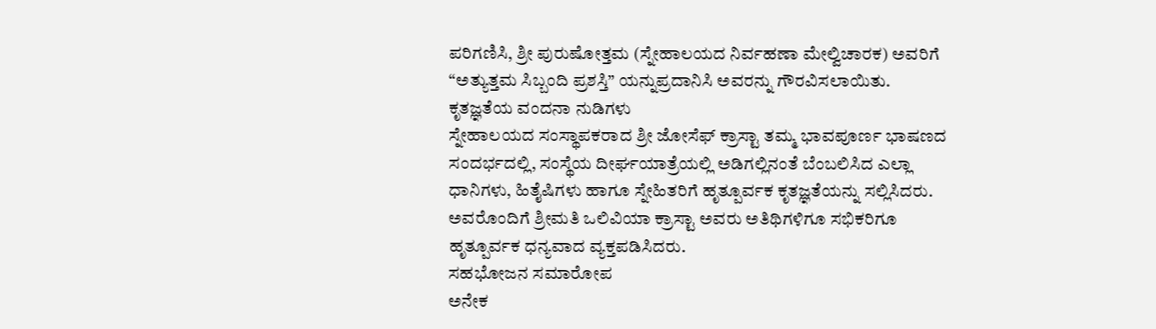ಪರಿಗಣಿಸಿ, ಶ್ರೀ ಪುರುಷೋತ್ತಮ (ಸ್ನೇಹಾಲಯದ ನಿರ್ವಹಣಾ ಮೇಲ್ವಿಚಾರಕ) ಅವರಿಗೆ “ಅತ್ಯುತ್ತಮ ಸಿಬ್ಬಂದಿ ಪ್ರಶಸ್ತಿ” ಯನ್ನುಪ್ರದಾನಿಸಿ ಅವರನ್ನು ಗೌರವಿಸಲಾಯಿತು.
ಕೃತಜ್ಞತೆಯ ವಂದನಾ ನುಡಿಗಳು
ಸ್ನೇಹಾಲಯದ ಸಂಸ್ಥಾಪಕರಾದ ಶ್ರೀ ಜೋಸೆಫ್ ಕ್ರಾಸ್ಟಾ ತಮ್ಮ ಭಾವಪೂರ್ಣ ಭಾಷಣದ ಸಂದರ್ಭದಲ್ಲಿ, ಸಂಸ್ಥೆಯ ದೀರ್ಘಯಾತ್ರೆಯಲ್ಲಿ ಅಡಿಗಲ್ಲಿನಂತೆ ಬೆಂಬಲಿಸಿದ ಎಲ್ಲಾ ಧಾನಿಗಳು, ಹಿತೈಷಿಗಳು ಹಾಗೂ ಸ್ನೇಹಿತರಿಗೆ ಹೃತ್ಪೂರ್ವಕ ಕೃತಜ್ಞತೆಯನ್ನು ಸಲ್ಲಿಸಿದರು. ಅವರೊಂದಿಗೆ ಶ್ರೀಮತಿ ಒಲಿವಿಯಾ ಕ್ರಾಸ್ಟಾ ಅವರು ಅತಿಥಿಗಳಿಗೂ ಸಭಿಕರಿಗೂ ಹೃತ್ಪೂರ್ವಕ ಧನ್ಯವಾದ ವ್ಯಕ್ತಪಡಿಸಿದರು.
ಸಹಭೋಜನ ಸಮಾರೋಪ
ಅನೇಕ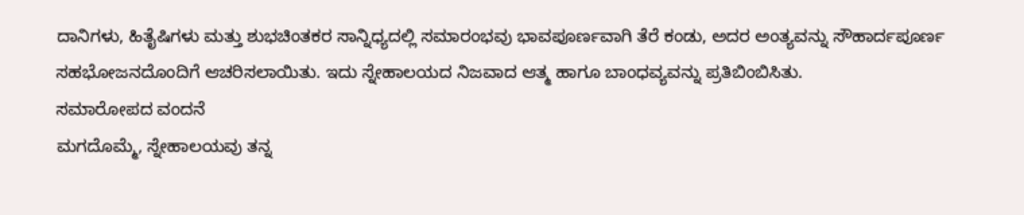ದಾನಿಗಳು, ಹಿತೈಷಿಗಳು ಮತ್ತು ಶುಭಚಿಂತಕರ ಸಾನ್ನಿಧ್ಯದಲ್ಲಿ ಸಮಾರಂಭವು ಭಾವಪೂರ್ಣವಾಗಿ ತೆರೆ ಕಂಡು, ಅದರ ಅಂತ್ಯವನ್ನು ಸೌಹಾರ್ದಪೂರ್ಣ ಸಹಭೋಜನದೊಂದಿಗೆ ಆಚರಿಸಲಾಯಿತು. ಇದು ಸ್ನೇಹಾಲಯದ ನಿಜವಾದ ಆತ್ಮ ಹಾಗೂ ಬಾಂಧವ್ಯವನ್ನು ಪ್ರತಿಬಿಂಬಿಸಿತು.
ಸಮಾರೋಪದ ವಂದನೆ
ಮಗದೊಮ್ಮೆ, ಸ್ನೇಹಾಲಯವು ತನ್ನ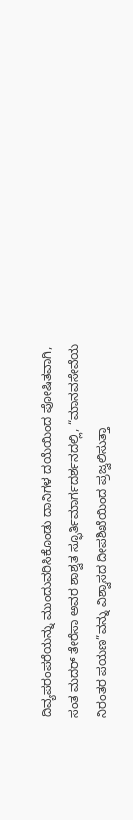ದಿವ್ಯಪರಂಪರೆಯನ್ನು ಮುಂದುವರಿಸಿಕೊಂಡು ದಾನಿಗಳ ದಯೆಯಿಂದ ಪೋಷಿತವಾಗಿ, ಸಂತ ಮದರ್ ತೇರೆಸಾ ಅವರ ಶಾಶ್ವತ ಸ್ಫೂರ್ತಿಮಾರ್ಗದರ್ಶನದಲ್ಲಿ, “ಮಾನವಸೇವೆಯ ನಿರಂತರ ಪಯಣ”ವನ್ನು ವಿಶ್ವಾಸದ ದೀಪಶಿಖೆಯಿಂದ ಪ್ರಜ್ವಲಿಸುತ್ತಾ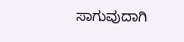ಸಾಗುವುದಾಗಿ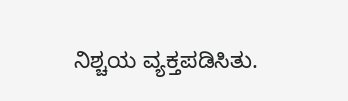ನಿಶ್ಚಯ ವ್ಯಕ್ತಪಡಿಸಿತು.